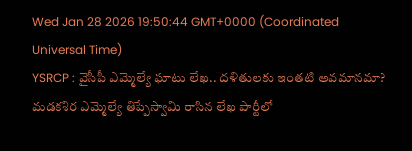Wed Jan 28 2026 19:50:44 GMT+0000 (Coordinated Universal Time)
YSRCP : వైసీపీ ఎమ్మెల్యే ఘాటు లేఖ.. దళితులకు ఇంతటి అవమానమా?
మడకశిర ఎమ్మెల్యే తిప్పేస్వామి రాసిన లేఖ పార్టీలో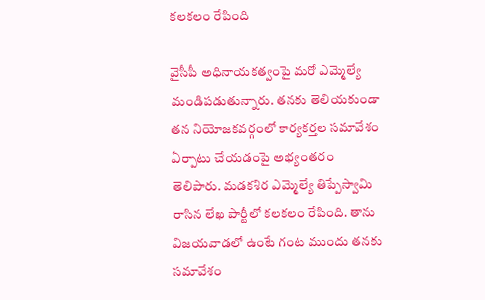కలకలం రేపింది

వైసీపీ అధినాయకత్వంపై మరో ఎమ్మెల్యే మండిపడుతున్నారు. తనకు తెలియకుండా తన నియోజకవర్గంలో కార్యకర్తల సమావేశం ఏర్పాటు చేయడంపై అభ్యంతరం తెలిపారు. మడకశిర ఎమ్మెల్యే తిప్పేస్వామి రాసిన లేఖ పార్టీలో కలకలం రేపింది. తాను విజయవాడలో ఉంటే గంట ముందు తనకు సమావేశం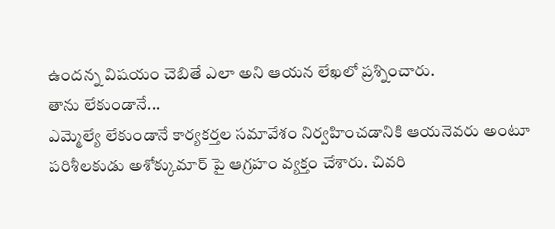ఉందన్న విషయం చెబితే ఎలా అని ఆయన లేఖలో ప్రశ్నించారు.
తాను లేకుండానే...
ఎమ్మెల్యే లేకుండానే కార్యకర్తల సమావేశం నిర్వహించడానికి ఆయనెవరు అంటూ పరిశీలకుడు అశోక్కుమార్ పై ఆగ్రహం వ్యక్తం చేశారు. చివరి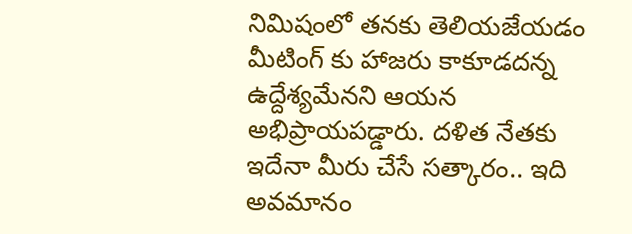నిమిషంలో తనకు తెలియజేయడం మీటింగ్ కు హాజరు కాకూడదన్న ఉద్దేశ్యమేనని ఆయన అభిప్రాయపడ్డారు. దళిత నేతకు ఇదేనా మీరు చేసే సత్కారం.. ఇది అవమానం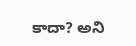కాదా? అని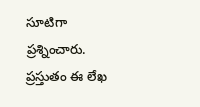సూటిగా ప్రశ్నించారు. ప్రస్తుతం ఈ లేఖ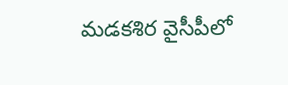మడకశిర వైసీపీలో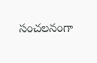సంచలనంగా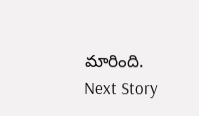మారింది.
Next Story